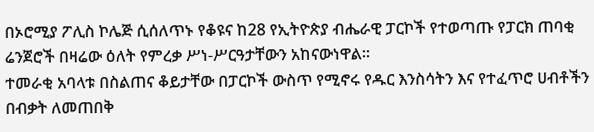በኦሮሚያ ፖሊስ ኮሌጅ ሲሰለጥኑ የቆዩና ከ28 የኢትዮጵያ ብሔራዊ ፓርኮች የተወጣጡ የፓርክ ጠባቂ ሬንጀሮች በዛሬው ዕለት የምረቃ ሥነ-ሥርዓታቸውን አከናውነዋል።
ተመራቂ አባላቱ በስልጠና ቆይታቸው በፓርኮች ውስጥ የሚኖሩ የዱር እንስሳትን እና የተፈጥሮ ሀብቶችን በብቃት ለመጠበቅ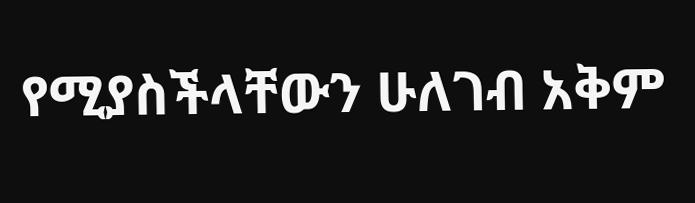የሚያስችላቸውን ሁለገብ አቅም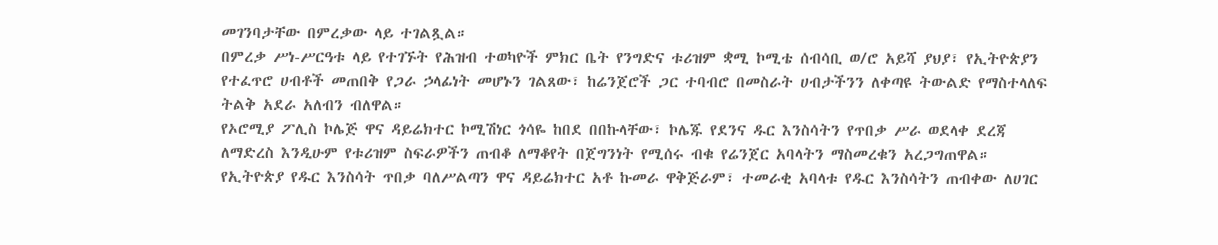መገንባታቸው በምረቃው ላይ ተገልጿል።
በምረቃ ሥነ-ሥርዓቱ ላይ የተገኙት የሕዝብ ተወካዮች ምክር ቤት የንግድና ቱሪዝም ቋሚ ኮሚቴ ሰብሳቢ ወ/ሮ አይሻ ያህያ፣ የኢትዮጵያን የተፈጥሮ ሀብቶች መጠበቅ የጋራ ኃላፊነት መሆኑን ገልጸው፣ ከሬንጀሮች ጋር ተባብሮ በመስራት ሀብታችንን ለቀጣዩ ትውልድ የማስተላለፍ ትልቅ አደራ አለብን ብለዋል።
የኦሮሚያ ፖሊስ ኮሌጅ ዋና ዳይሬክተር ኮሚሽነር ጎሳዬ ከበደ በበኩላቸው፣ ኮሌጁ የደንና ዱር እንስሳትን የጥበቃ ሥራ ወደላቀ ደረጃ ለማድረስ እንዲሁም የቱሪዝም ስፍራዎችን ጠብቆ ለማቆየት በጀግንነት የሚሰሩ ብቁ የሬንጀር አባላትን ማስመረቁን አረጋግጠዋል።
የኢትዮጵያ የዱር እንስሳት ጥበቃ ባለሥልጣን ዋና ዳይሬክተር አቶ ኩመራ ዋቅጅራም፣ ተመራቂ አባላቱ የዱር እንስሳትን ጠብቀው ለሀገር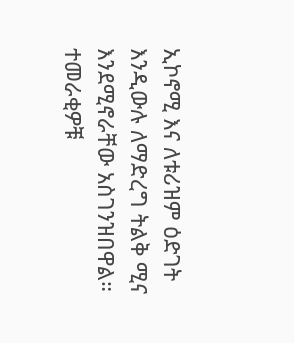ኢኮኖሚ እና ለቱሪዝም ዕድገት እንዲውሉ ለማድረግ ትልቅ ሚና እንደሚኖራቸው አስገንዝበዋል።
ተመራቂዎቹ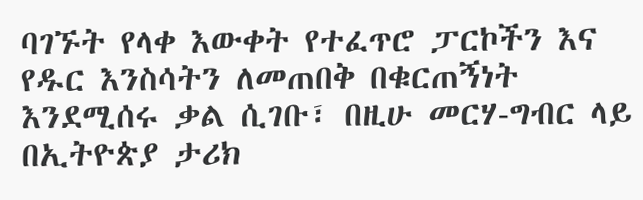ባገኙት የላቀ እውቀት የተፈጥሮ ፓርኮችን እና የዱር እንስሳትን ለመጠበቅ በቁርጠኝነት እንደሚሰሩ ቃል ሲገቡ፣ በዚሁ መርሃ-ግብር ላይ በኢትዮጵያ ታሪክ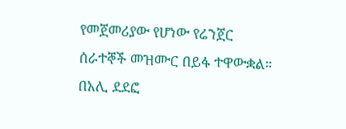የመጀመሪያው የሆነው የሬንጀር ሰራተኞች መዝሙር በይፋ ተዋውቋል።
በአሊ ደደፎ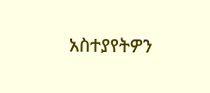አስተያየትዎን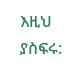እዚህ ያስፍሩ: